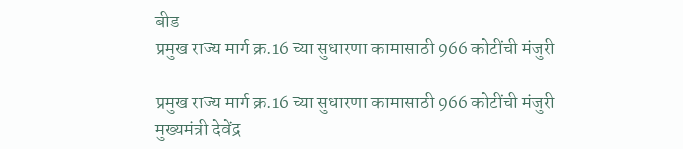बीड
प्रमुख राज्य मार्ग क्र.16 च्या सुधारणा कामासाठी 966 कोटींची मंजुरी

प्रमुख राज्य मार्ग क्र.16 च्या सुधारणा कामासाठी 966 कोटींची मंजुरी
मुख्यमंत्री देवेंद्र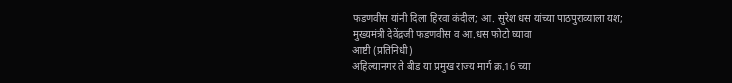फडणवीस यांनी दिला हिरवा कंदील; आ. सुरेश धस यांच्या पाठपुराव्याला यश;
मुख्यमंत्री देवेंद्रजी फडणवीस व आ.धस फोटो घ्यावा
आष्टी (प्रतिनिधी)
अहिल्यानगर ते बीड या प्रमुख राज्य मार्ग क्र.16 च्या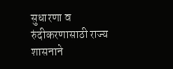सुधारणा व रुंदीकरणासाठी राज्य शासनाने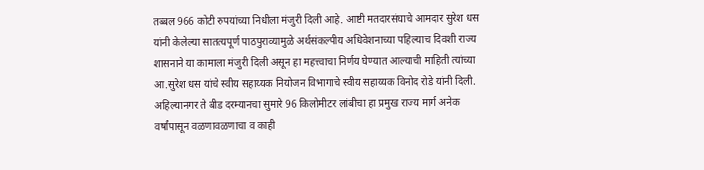तब्बल 966 कोटी रुपयांच्या निधीला मंजुरी दिली आहे. आष्टी मतदारसंघाचे आमदार सुरेश धस यांनी केलेल्या सातत्यपूर्ण पाठपुराव्यामुळे अर्थसंकल्पीय अधिवेशनाच्या पहिल्याच दिवशी राज्य शासनाने या कामाला मंजुरी दिली असून हा महत्त्वाचा निर्णय घेण्यात आल्याची माहिती त्यांच्या आ.सुरेश धस यांचे स्वीय सहाय्यक नियोजन विभागाचे स्वीय सहाय्यक विनोद रोडे यांनी दिली.
अहिल्यानगर ते बीड दरम्यानचा सुमारे 96 किलोमीटर लांबीचा हा प्रमुख राज्य मार्ग अनेक वर्षांपासून वळणावळणाचा व काही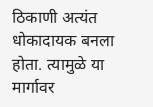ठिकाणी अत्यंत धोकादायक बनला होता. त्यामुळे या मार्गावर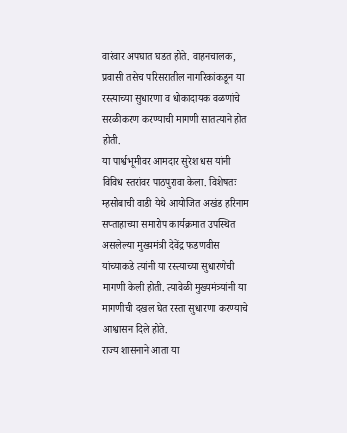वारंवार अपघात घडत होते. वाहनचालक, प्रवासी तसेच परिसरातील नागरिकांकडून या रस्त्याच्या सुधारणा व धोकादायक वळणांचे सरळीकरण करण्याची मागणी सातत्याने होत होती.
या पार्श्वभूमीवर आमदार सुरेश धस यांनी विविध स्तरांवर पाठपुरावा केला. विशेषतः म्हसोबाची वाडी येथे आयोजित अखंड हरिनाम सप्ताहाच्या समारोप कार्यक्रमात उपस्थित असलेल्या मुख्यमंत्री देवेंद्र फडणवीस यांच्याकडे त्यांनी या रस्त्याच्या सुधारणेची मागणी केली होती. त्यावेळी मुख्यमंत्र्यांनी या मागणीची दखल घेत रस्ता सुधारणा करण्याचे आश्वासन दिले होते.
राज्य शासनाने आता या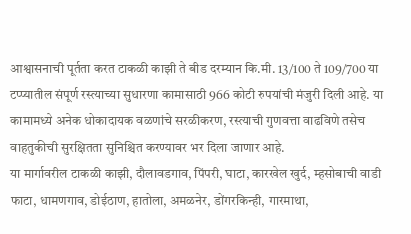आश्वासनाची पूर्तता करत टाकळी काझी ते बीड दरम्यान कि.मी. 13/100 ते 109/700 या टप्प्यातील संपूर्ण रस्त्याच्या सुधारणा कामासाठी 966 कोटी रुपयांची मंजुरी दिली आहे. या कामामध्ये अनेक धोकादायक वळणांचे सरळीकरण, रस्त्याची गुणवत्ता वाढविणे तसेच वाहतुकीची सुरक्षितता सुनिश्चित करण्यावर भर दिला जाणार आहे.
या मार्गावरील टाकळी काझी, दौलावडगाव, पिंपरी, घाटा, कारखेल खुर्द, म्हसोबाची वाडी फाटा, धामणगाव, डोईठाण, हातोला, अमळनेर, डोंगरकिन्ही, गारमाथा,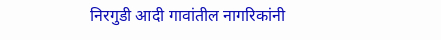निरगुडी आदी गावांतील नागरिकांनी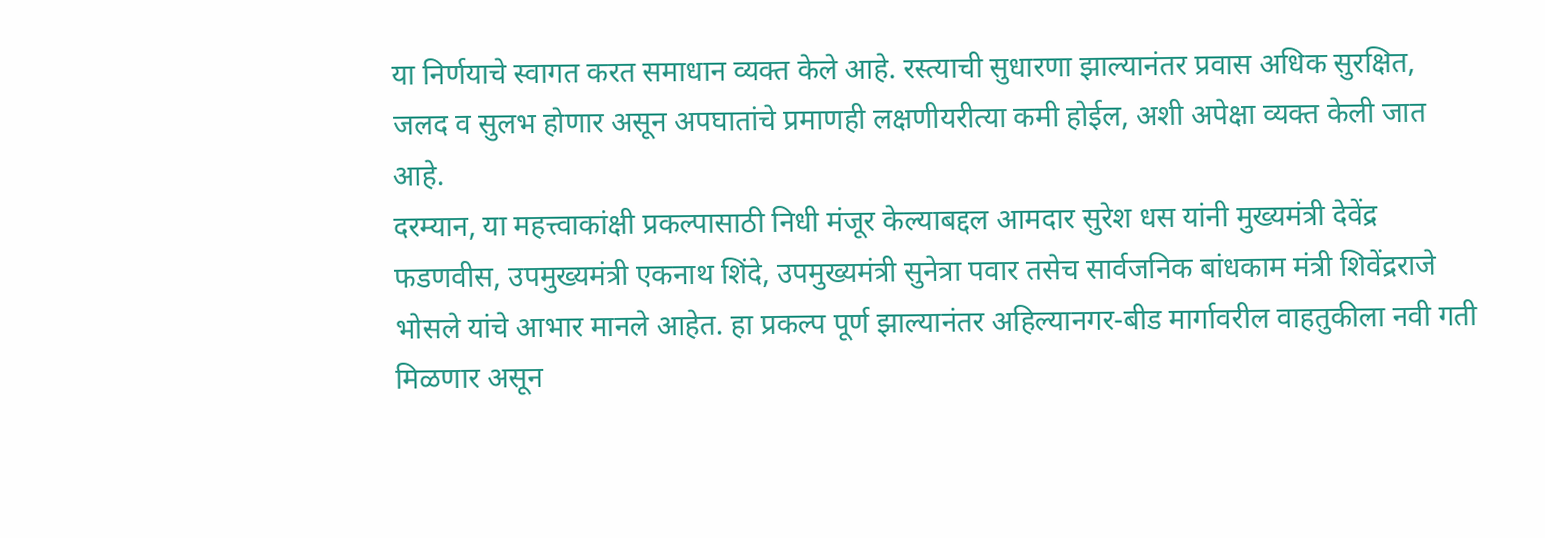या निर्णयाचे स्वागत करत समाधान व्यक्त केले आहे. रस्त्याची सुधारणा झाल्यानंतर प्रवास अधिक सुरक्षित, जलद व सुलभ होणार असून अपघातांचे प्रमाणही लक्षणीयरीत्या कमी होईल, अशी अपेक्षा व्यक्त केली जात आहे.
दरम्यान, या महत्त्वाकांक्षी प्रकल्पासाठी निधी मंजूर केल्याबद्दल आमदार सुरेश धस यांनी मुख्यमंत्री देवेंद्र फडणवीस, उपमुख्यमंत्री एकनाथ शिंदे, उपमुख्यमंत्री सुनेत्रा पवार तसेच सार्वजनिक बांधकाम मंत्री शिवेंद्रराजे भोसले यांचे आभार मानले आहेत. हा प्रकल्प पूर्ण झाल्यानंतर अहिल्यानगर-बीड मार्गावरील वाहतुकीला नवी गती मिळणार असून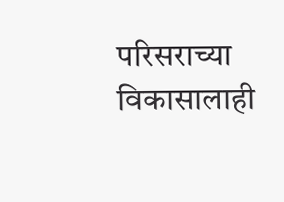परिसराच्या विकासालाही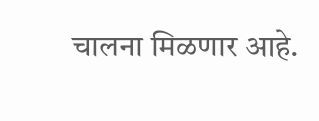चालना मिळणार आहे.